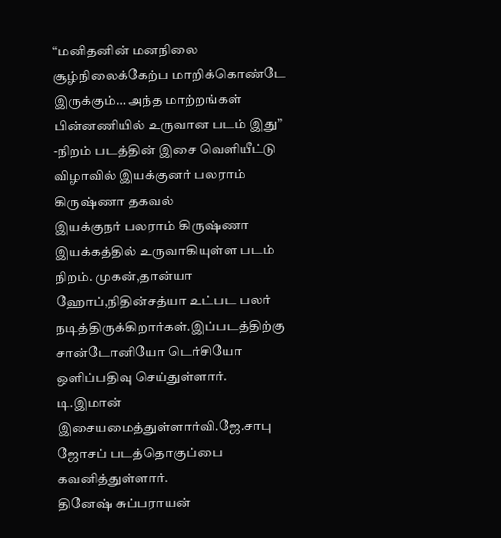“மனிதனின் மனநிலை சூழ்நிலைக்கேற்ப மாறிக்கொண்டே இருக்கும்… அந்த மாற்றங்கள் பின்னணியில் உருவான படம் இது”
-நிறம் படத்தின் இசை வெளியீட்டு விழாவில் இயக்குனர் பலராம் கிருஷ்ணா தகவல்
இயக்குநர் பலராம் கிருஷ்ணா இயக்கத்தில் உருவாகியுள்ள படம் நிறம். முகன்,தான்யா ஹோப்,நிதின்சத்யா உட்பட பலர் நடித்திருக்கிறார்கள்.இப்படத்திற்கு சான்டோனியோ டெர்சியோ ஒளிப்பதிவு செய்துள்ளார்.
டி.இமான் இசையமைத்துள்ளார்வி.ஜே.சாபு ஜோசப் படத்தொகுப்பை கவனித்துள்ளார்.
தினேஷ் சுப்பராயன்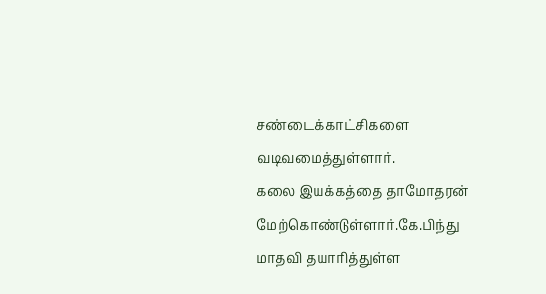சண்டைக்காட்சிகளை வடிவமைத்துள்ளார்.
கலை இயக்கத்தை தாமோதரன் மேற்கொண்டுள்ளார்.கே.பிந்து மாதவி தயாரித்துள்ள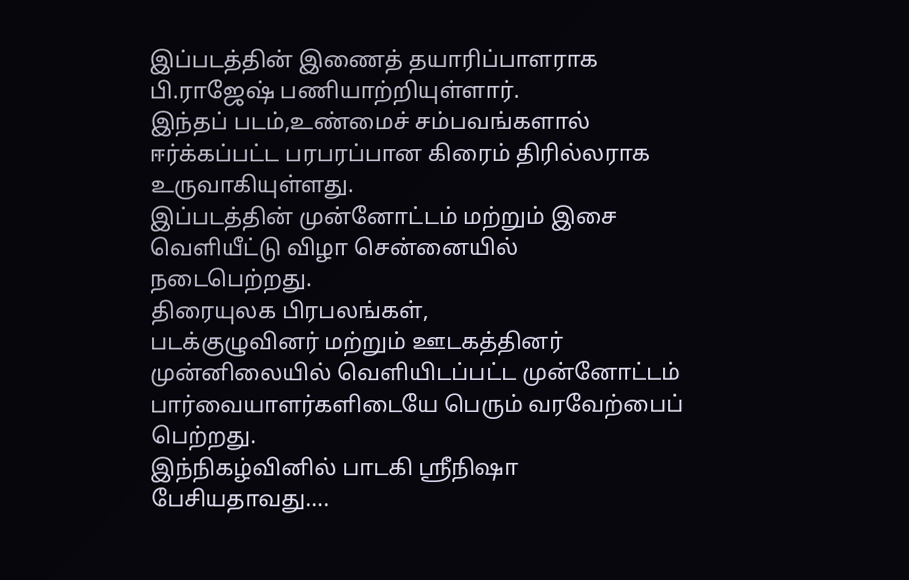இப்படத்தின் இணைத் தயாரிப்பாளராக பி.ராஜேஷ் பணியாற்றியுள்ளார்.
இந்தப் படம்,உண்மைச் சம்பவங்களால் ஈர்க்கப்பட்ட பரபரப்பான கிரைம் திரில்லராக உருவாகியுள்ளது.
இப்படத்தின் முன்னோட்டம் மற்றும் இசை வெளியீட்டு விழா சென்னையில் நடைபெற்றது.
திரையுலக பிரபலங்கள்,
படக்குழுவினர் மற்றும் ஊடகத்தினர் முன்னிலையில் வெளியிடப்பட்ட முன்னோட்டம் பார்வையாளர்களிடையே பெரும் வரவேற்பைப் பெற்றது.
இந்நிகழ்வினில் பாடகி ஸ்ரீநிஷா பேசியதாவது….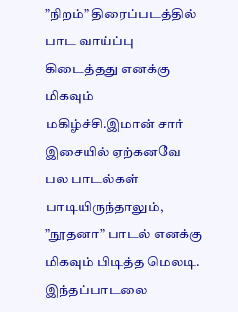”நிறம்” திரைப்படத்தில் பாட வாய்ப்பு கிடைத்தது எனக்கு மிகவும் மகிழ்ச்சி.இமான் சார் இசையில் ஏற்கனவே பல பாடல்கள் பாடியிருந்தாலும்,
”நூதனா” பாடல் எனக்கு மிகவும் பிடித்த மெலடி. இந்தப்பாடலை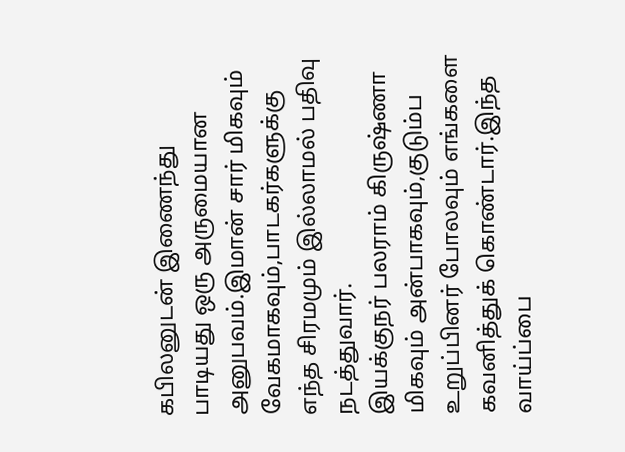கபிலனுடன் இணைந்து பாடியது ஒரு அருமையான அனுபவம்.இமான் சார் மிகவும் வேகமாகவும்,பாடகர்களுக்கு எந்த சிரமமும் இல்லாமல் பதிவு நடத்துவார்.
இயக்குநர் பலராம் கிருஷ்ணா மிகவும் அன்பாகவும்,குடும்ப உறுப்பினர் போலவும் எங்களை கவனித்துக் கொண்டார்.இந்த வாய்ப்பை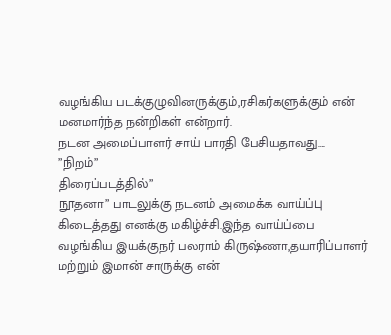வழங்கிய படக்குழுவினருக்கும்,ரசிகர்களுக்கும் என் மனமார்ந்த நன்றிகள் என்றார்.
நடன அமைப்பாளர் சாய் பாரதி பேசியதாவது….
”நிறம்”
திரைப்படத்தில்”
நூதனா” பாடலுக்கு நடனம் அமைக்க வாய்ப்பு கிடைத்தது எனக்கு மகிழ்ச்சி.இந்த வாய்ப்பை வழங்கிய இயக்குநர் பலராம் கிருஷ்ணா,தயாரிப்பாளர் மற்றும் இமான் சாருக்கு என்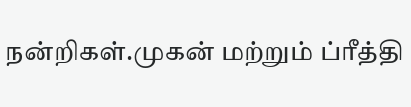நன்றிகள்.முகன் மற்றும் ப்ரீத்தி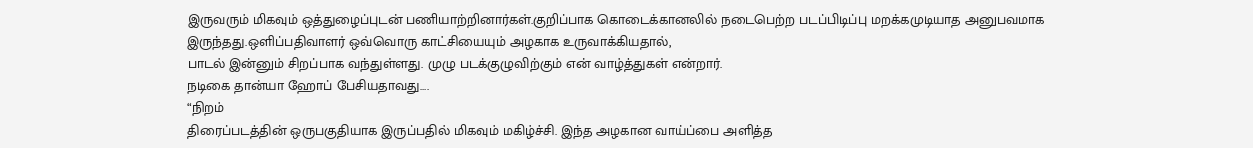இருவரும் மிகவும் ஒத்துழைப்புடன் பணியாற்றினார்கள்.குறிப்பாக கொடைக்கானலில் நடைபெற்ற படப்பிடிப்பு மறக்கமுடியாத அனுபவமாக இருந்தது.ஒளிப்பதிவாளர் ஒவ்வொரு காட்சியையும் அழகாக உருவாக்கியதால்,
பாடல் இன்னும் சிறப்பாக வந்துள்ளது. முழு படக்குழுவிற்கும் என் வாழ்த்துகள் என்றார்.
நடிகை தான்யா ஹோப் பேசியதாவது….
“நிறம்
திரைப்படத்தின் ஒருபகுதியாக இருப்பதில் மிகவும் மகிழ்ச்சி. இந்த அழகான வாய்ப்பை அளித்த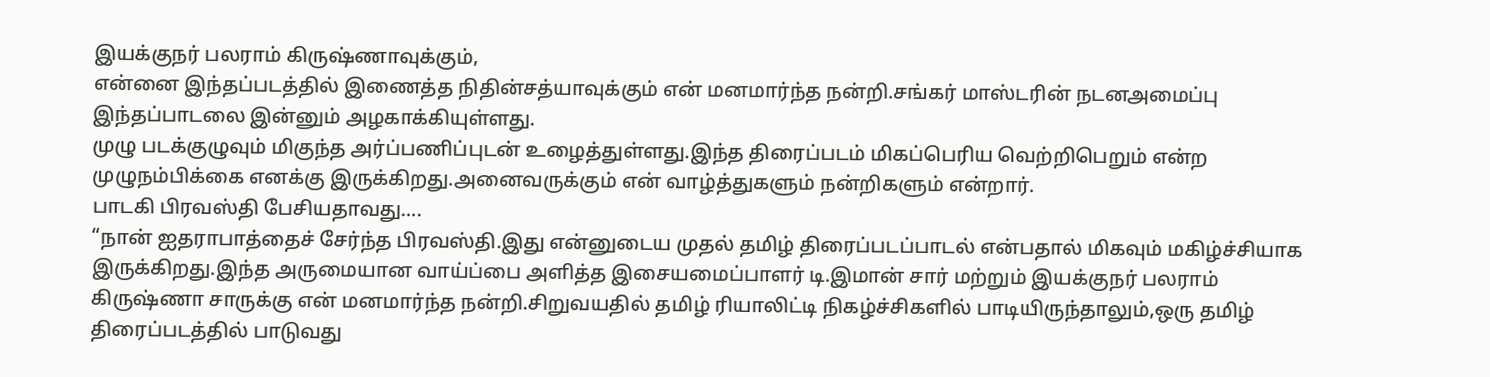இயக்குநர் பலராம் கிருஷ்ணாவுக்கும்,
என்னை இந்தப்படத்தில் இணைத்த நிதின்சத்யாவுக்கும் என் மனமார்ந்த நன்றி.சங்கர் மாஸ்டரின் நடனஅமைப்பு இந்தப்பாடலை இன்னும் அழகாக்கியுள்ளது.
முழு படக்குழுவும் மிகுந்த அர்ப்பணிப்புடன் உழைத்துள்ளது.இந்த திரைப்படம் மிகப்பெரிய வெற்றிபெறும் என்ற முழுநம்பிக்கை எனக்கு இருக்கிறது.அனைவருக்கும் என் வாழ்த்துகளும் நன்றிகளும் என்றார்.
பாடகி பிரவஸ்தி பேசியதாவது….
“நான் ஐதராபாத்தைச் சேர்ந்த பிரவஸ்தி.இது என்னுடைய முதல் தமிழ் திரைப்படப்பாடல் என்பதால் மிகவும் மகிழ்ச்சியாக இருக்கிறது.இந்த அருமையான வாய்ப்பை அளித்த இசையமைப்பாளர் டி.இமான் சார் மற்றும் இயக்குநர் பலராம் கிருஷ்ணா சாருக்கு என் மனமார்ந்த நன்றி.சிறுவயதில் தமிழ் ரியாலிட்டி நிகழ்ச்சிகளில் பாடியிருந்தாலும்,ஒரு தமிழ் திரைப்படத்தில் பாடுவது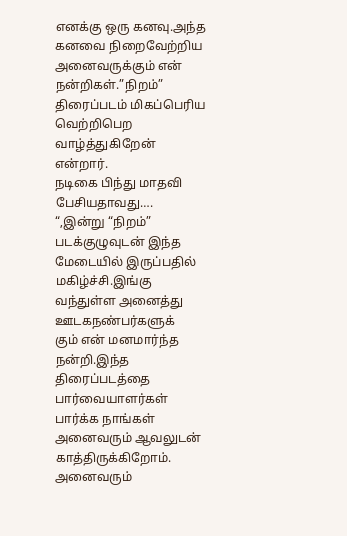எனக்கு ஒரு கனவு.அந்த கனவை நிறைவேற்றிய அனைவருக்கும் என் நன்றிகள்.”நிறம்” திரைப்படம் மிகப்பெரிய வெற்றிபெற வாழ்த்துகிறேன் என்றார்.
நடிகை பிந்து மாதவி பேசியதாவது….
“,இன்று “நிறம்” படக்குழுவுடன் இந்த மேடையில் இருப்பதில் மகிழ்ச்சி.இங்கு வந்துள்ள அனைத்து ஊடகநண்பர்களுக்
கும் என் மனமார்ந்த நன்றி.இந்த திரைப்படத்தை பார்வையாளர்கள் பார்க்க நாங்கள் அனைவரும் ஆவலுடன் காத்திருக்கிறோம்.
அனைவரும்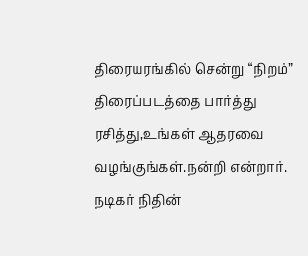திரையரங்கில் சென்று “நிறம்” திரைப்படத்தை பார்த்து ரசித்து,உங்கள் ஆதரவை வழங்குங்கள்.நன்றி என்றார்.
நடிகர் நிதின்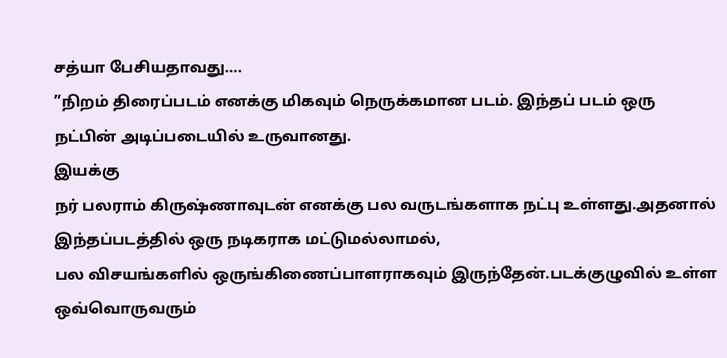சத்யா பேசியதாவது….
”நிறம் திரைப்படம் எனக்கு மிகவும் நெருக்கமான படம். இந்தப் படம் ஒரு நட்பின் அடிப்படையில் உருவானது.
இயக்கு
நர் பலராம் கிருஷ்ணாவுடன் எனக்கு பல வருடங்களாக நட்பு உள்ளது.அதனால் இந்தப்படத்தில் ஒரு நடிகராக மட்டுமல்லாமல்,
பல விசயங்களில் ஒருங்கிணைப்பாளராகவும் இருந்தேன்.படக்குழுவில் உள்ள ஒவ்வொருவரும்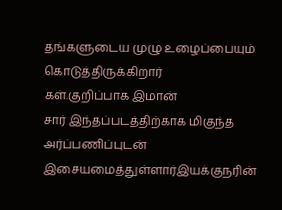தங்களுடைய முழு உழைப்பையும் கொடுத்திருக்கிறார்
கள்.குறிப்பாக இமான்
சார் இந்தப்படத்திற்காக மிகுந்த அர்ப்பணிப்புடன் இசையமைத்துள்ளார்இயக்குநரின்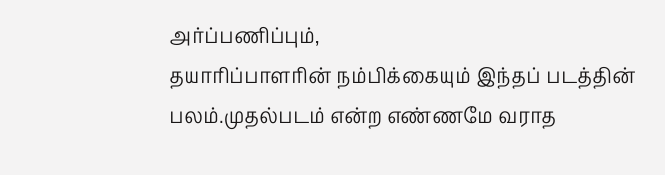அர்ப்பணிப்பும்,
தயாரிப்பாளரின் நம்பிக்கையும் இந்தப் படத்தின் பலம்.முதல்படம் என்ற எண்ணமே வராத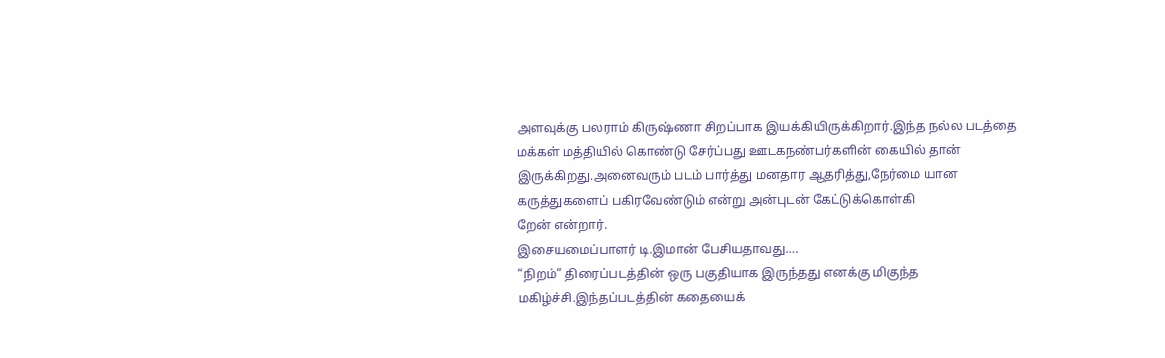அளவுக்கு பலராம் கிருஷ்ணா சிறப்பாக இயக்கியிருக்கிறார்.இந்த நல்ல படத்தை மக்கள் மத்தியில் கொண்டு சேர்ப்பது ஊடகநண்பர்களின் கையில் தான் இருக்கிறது.அனைவரும் படம் பார்த்து மனதார ஆதரித்து,நேர்மை யான கருத்துகளைப் பகிரவேண்டும் என்று அன்புடன் கேட்டுக்கொள்கி
றேன் என்றார்.
இசையமைப்பாளர் டி.இமான் பேசியதாவது….
“நிறம்” திரைப்படத்தின் ஒரு பகுதியாக இருந்தது எனக்கு மிகுந்த மகிழ்ச்சி.இந்தப்படத்தின் கதையைக்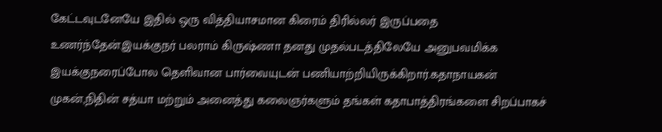கேட்டவுடனேயே இதில் ஒரு வித்தியாசமான கிரைம் திரில்லர் இருப்பதை உணர்ந்தேன்.இயக்குநர் பலராம் கிருஷ்ணா தனது முதல்படத்திலேயே அனுபவமிக்க இயக்குநரைப்போல தெளிவான பார்வையுடன் பணியாற்றியிருக்கிறார்.கதாநாயகன் முகன்,நிதின் சத்யா மற்றும் அனைத்து கலைஞர்களும் தங்கள் கதாபாத்திரங்களை சிறப்பாகச்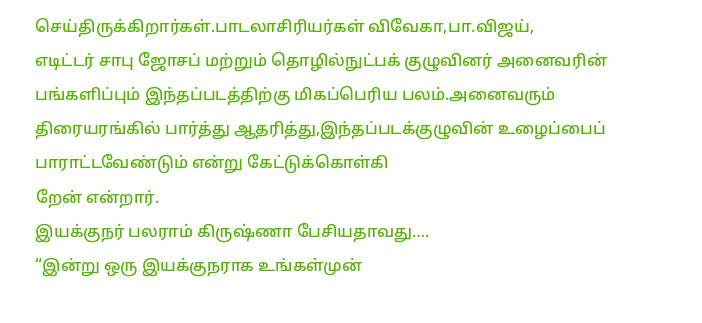செய்திருக்கிறார்கள்.பாடலாசிரியர்கள் விவேகா,பா.விஜய்,
எடிட்டர் சாபு ஜோசப் மற்றும் தொழில்நுட்பக் குழுவினர் அனைவரின் பங்களிப்பும் இந்தப்படத்திற்கு மிகப்பெரிய பலம்.அனைவரும் திரையரங்கில் பார்த்து ஆதரித்து,இந்தப்படக்குழுவின் உழைப்பைப் பாராட்டவேண்டும் என்று கேட்டுக்கொள்கி
றேன் என்றார்.
இயக்குநர் பலராம் கிருஷ்ணா பேசியதாவது….
“இன்று ஒரு இயக்குநராக உங்கள்முன்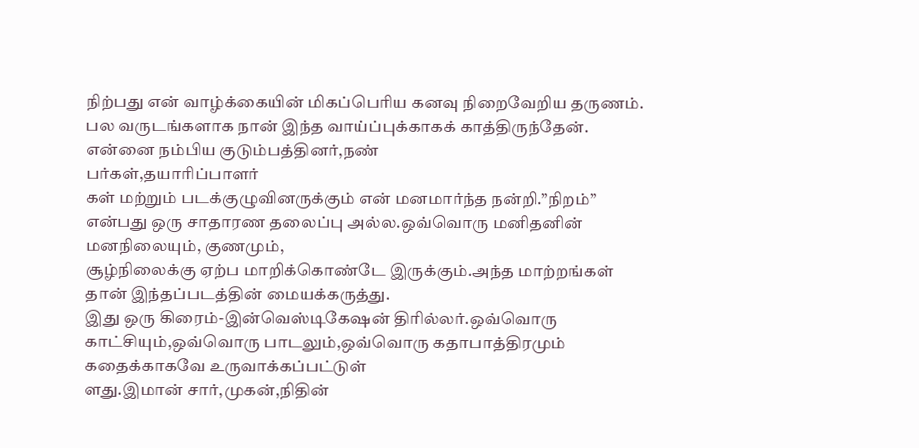நிற்பது என் வாழ்க்கையின் மிகப்பெரிய கனவு நிறைவேறிய தருணம். பல வருடங்களாக நான் இந்த வாய்ப்புக்காகக் காத்திருந்தேன்.
என்னை நம்பிய குடும்பத்தினர்,நண்
பர்கள்,தயாரிப்பாளர்
கள் மற்றும் படக்குழுவினருக்கும் என் மனமார்ந்த நன்றி.”நிறம்” என்பது ஒரு சாதாரண தலைப்பு அல்ல.ஒவ்வொரு மனிதனின் மனநிலையும், குணமும்,
சூழ்நிலைக்கு ஏற்ப மாறிக்கொண்டே இருக்கும்.அந்த மாற்றங்கள் தான் இந்தப்படத்தின் மையக்கருத்து.
இது ஒரு கிரைம்-இன்வெஸ்டிகேஷன் திரில்லர்.ஒவ்வொரு காட்சியும்,ஒவ்வொரு பாடலும்,ஒவ்வொரு கதாபாத்திரமும் கதைக்காகவே உருவாக்கப்பட்டுள்
ளது.இமான் சார்,முகன்,நிதின்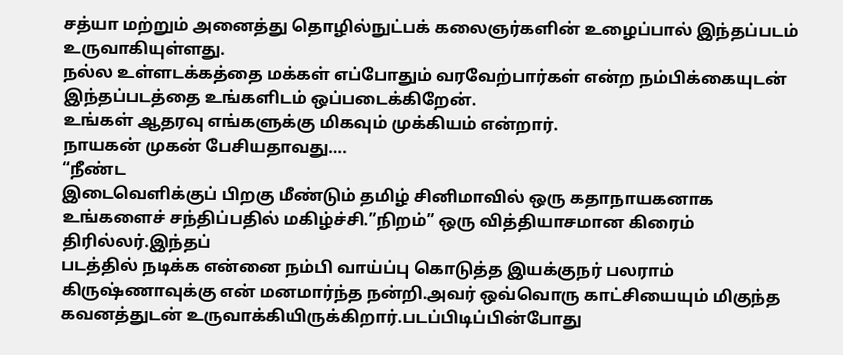சத்யா மற்றும் அனைத்து தொழில்நுட்பக் கலைஞர்களின் உழைப்பால் இந்தப்படம் உருவாகியுள்ளது.
நல்ல உள்ளடக்கத்தை மக்கள் எப்போதும் வரவேற்பார்கள் என்ற நம்பிக்கையுடன் இந்தப்படத்தை உங்களிடம் ஒப்படைக்கிறேன்.
உங்கள் ஆதரவு எங்களுக்கு மிகவும் முக்கியம் என்றார்.
நாயகன் முகன் பேசியதாவது….
“நீண்ட
இடைவெளிக்குப் பிறகு மீண்டும் தமிழ் சினிமாவில் ஒரு கதாநாயகனாக உங்களைச் சந்திப்பதில் மகிழ்ச்சி.”நிறம்” ஒரு வித்தியாசமான கிரைம் திரில்லர்.இந்தப்
படத்தில் நடிக்க என்னை நம்பி வாய்ப்பு கொடுத்த இயக்குநர் பலராம் கிருஷ்ணாவுக்கு என் மனமார்ந்த நன்றி.அவர் ஒவ்வொரு காட்சியையும் மிகுந்த கவனத்துடன் உருவாக்கியிருக்கிறார்.படப்பிடிப்பின்போது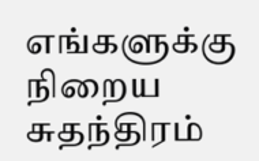எங்களுக்கு நிறைய சுதந்திரம்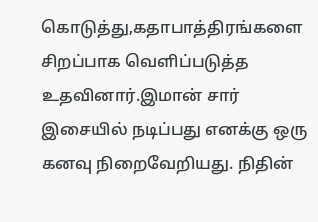கொடுத்து,கதாபாத்திரங்களை சிறப்பாக வெளிப்படுத்த உதவினார்.இமான் சார் இசையில் நடிப்பது எனக்கு ஒரு கனவு நிறைவேறியது. நிதின்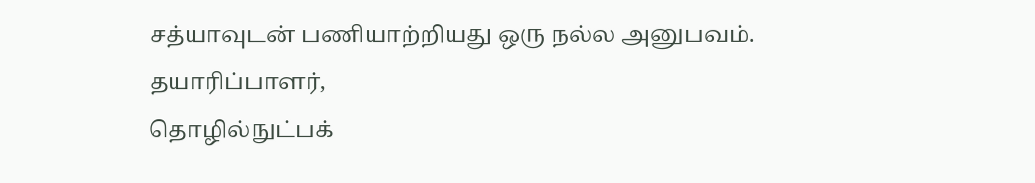சத்யாவுடன் பணியாற்றியது ஒரு நல்ல அனுபவம். தயாரிப்பாளர்,
தொழில்நுட்பக்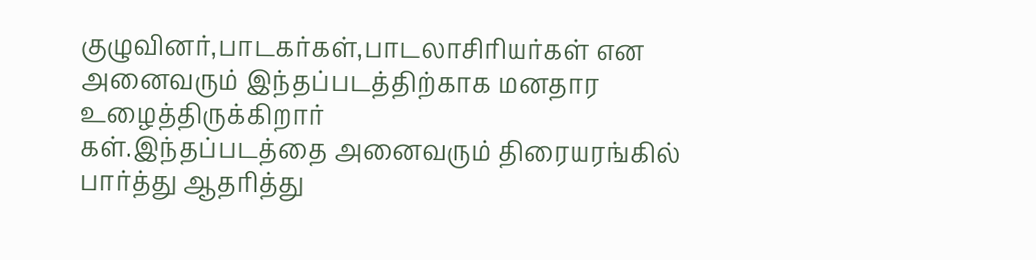குழுவினர்,பாடகர்கள்,பாடலாசிரியர்கள் என அனைவரும் இந்தப்படத்திற்காக மனதார உழைத்திருக்கிறார்
கள்.இந்தப்படத்தை அனைவரும் திரையரங்கில் பார்த்து ஆதரித்து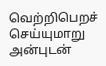வெற்றிபெறச் செய்யுமாறு அன்புடன்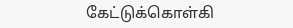கேட்டுக்கொள்கி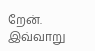றேன்.
இவ்வாறு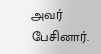அவர் பேசினார்.